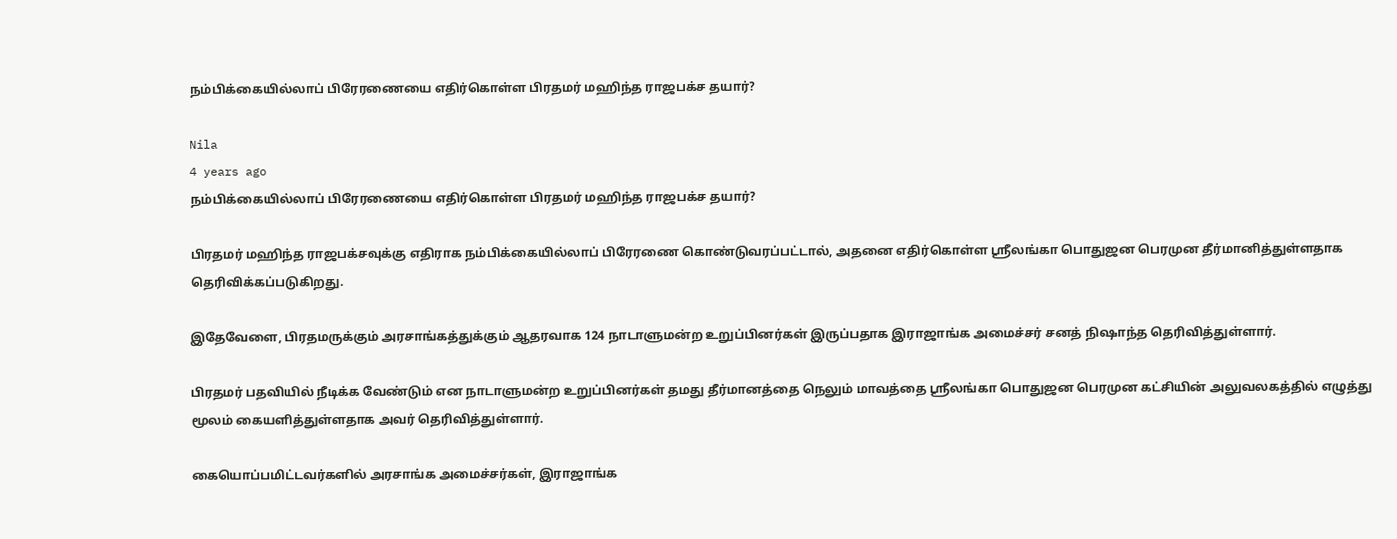நம்பிக்கையில்லாப் பிரேரணையை எதிர்கொள்ள பிரதமர் மஹிந்த ராஜபக்ச தயார்?

Nila
4 years ago
நம்பிக்கையில்லாப் பிரேரணையை எதிர்கொள்ள பிரதமர் மஹிந்த ராஜபக்ச தயார்?

பிரதமர் மஹிந்த ராஜபக்சவுக்கு எதிராக நம்பிக்கையில்லாப் பிரேரணை கொண்டுவரப்பட்டால், அதனை எதிர்கொள்ள ஸ்ரீலங்கா பொதுஜன பெரமுன தீர்மானித்துள்ளதாக தெரிவிக்கப்படுகிறது.

இதேவேளை, பிரதமருக்கும் அரசாங்கத்துக்கும் ஆதரவாக 124 நாடாளுமன்ற உறுப்பினர்கள் இருப்பதாக இராஜாங்க அமைச்சர் சனத் நிஷாந்த தெரிவித்துள்ளார்.

பிரதமர் பதவியில் நீடிக்க வேண்டும் என நாடாளுமன்ற உறுப்பினர்கள் தமது தீர்மானத்தை நெலும் மாவத்தை ஸ்ரீலங்கா பொதுஜன பெரமுன கட்சியின் அலுவலகத்தில் எழுத்து மூலம் கையளித்துள்ளதாக அவர் தெரிவித்துள்ளார்.

கையொப்பமிட்டவர்களில் அரசாங்க அமைச்சர்கள், இராஜாங்க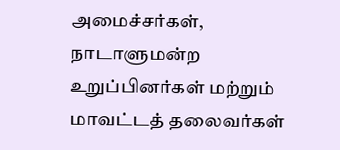அமைச்சர்கள், நாடாளுமன்ற உறுப்பினர்கள் மற்றும் மாவட்டத் தலைவர்கள்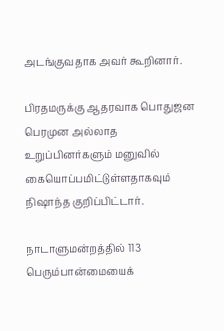அடங்குவதாக அவர் கூறினார்.

பிரதமருக்கு ஆதரவாக பொதுஜன பெரமுன அல்லாத உறுப்பினர்களும் மனுவில் கையொப்பமிட்டுள்ளதாகவும் நிஷாந்த குறிப்பிட்டார்.

நாடாளுமன்றத்தில் 113 பெரும்பான்மையைக்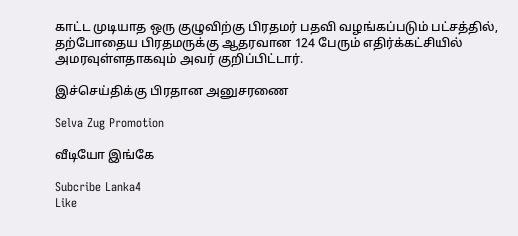காட்ட முடியாத ஒரு குழுவிற்கு பிரதமர் பதவி வழங்கப்படும் பட்சத்தில், தற்போதைய பிரதமருக்கு ஆதரவான 124 பேரும் எதிர்க்கட்சியில் அமரவுள்ளதாகவும் அவர் குறிப்பிட்டார்.

இச்செய்திக்கு பிரதான அனுசரணை

Selva Zug Promotion

வீடியோ இங்கே

Subcribe Lanka4
Like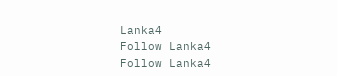Lanka4
Follow Lanka4
Follow Lanka4